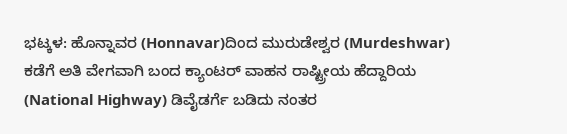ಭಟ್ಕಳ: ಹೊನ್ನಾವರ (Honnavar)ದಿಂದ ಮುರುಡೇಶ್ವರ (Murdeshwar) ಕಡೆಗೆ ಅತಿ ವೇಗವಾಗಿ ಬಂದ ಕ್ಯಾಂಟರ್ ವಾಹನ ರಾಷ್ಟ್ರೀಯ ಹೆದ್ದಾರಿಯ (National Highway) ಡಿವೈಡರ್ಗೆ ಬಡಿದು ನಂತರ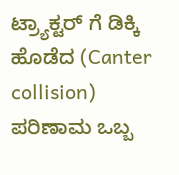ಟ್ರ‍್ಯಾಕ್ಟರ್ ಗೆ ಡಿಕ್ಕಿ ಹೊಡೆದ (Canter collision) ಪರಿಣಾಮ ಒಬ್ಬ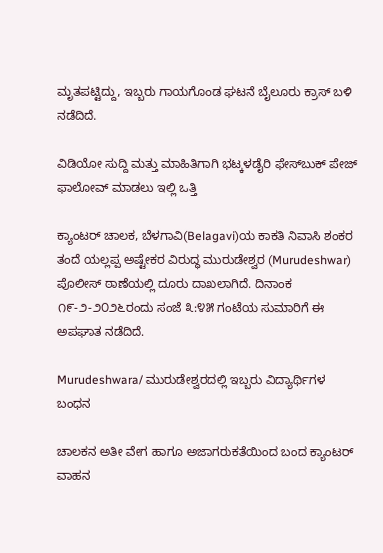ಮೃತಪಟ್ಟಿದ್ದು, ಇಬ್ಬರು ಗಾಯಗೊಂಡ ಘಟನೆ ಬೈಲೂರು ಕ್ರಾಸ್ ಬಳಿ ನಡೆದಿದೆ.

ವಿಡಿಯೋ ಸುದ್ದಿ ಮತ್ತು ಮಾಹಿತಿಗಾಗಿ ಭಟ್ಕಳಡೈರಿ ಫೇಸ್‌ಬುಕ್‌ ಪೇಜ್ ಫಾಲೋವ್ ಮಾಡಲು ಇಲ್ಲಿ ಒತ್ತಿ

ಕ್ಯಾಂಟರ್ ಚಾಲಕ, ಬೆಳಗಾವಿ(Belagavi)ಯ ಕಾಕತಿ ನಿವಾಸಿ ಶಂಕರ ತಂದೆ ಯಲ್ಲಪ್ಪ ಅಷ್ಟೇಕರ ವಿರುದ್ಧ ಮುರುಡೇಶ್ವರ (Murudeshwar) ಪೊಲೀಸ್ ಠಾಣೆಯಲ್ಲಿ ದೂರು ದಾಖಲಾಗಿದೆ. ದಿನಾಂಕ ೧೯-೨-೨೦೨೬ರಂದು ಸಂಜೆ ೩:೪೫ ಗಂಟೆಯ ಸುಮಾರಿಗೆ ಈ ಅಪಘಾತ ನಡೆದಿದೆ.

Murudeshwara/ ಮುರುಡೇಶ್ವರದಲ್ಲಿ ಇಬ್ಬರು ವಿದ್ಯಾರ್ಥಿಗಳ ಬಂಧನ

ಚಾಲಕನ ಅತೀ ವೇಗ ಹಾಗೂ ಅಜಾಗರುಕತೆಯಿಂದ ಬಂದ ಕ್ಯಾಂಟರ್ ವಾಹನ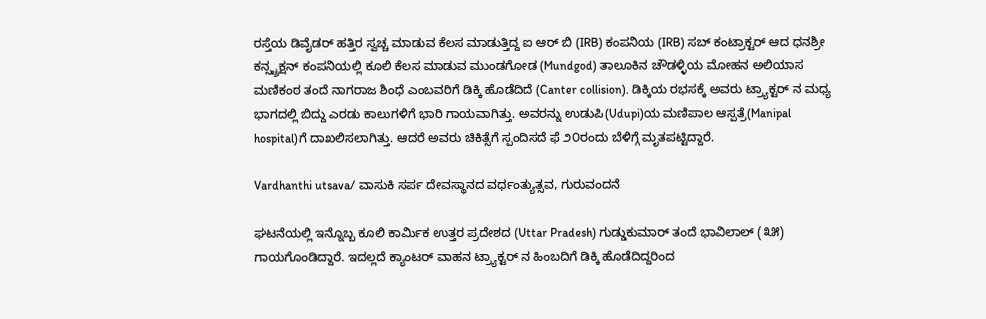ರಸ್ತೆಯ ಡಿವೈಡರ್ ಹತ್ತಿರ ಸ್ವಚ್ಚ ಮಾಡುವ ಕೆಲಸ ಮಾಡುತ್ತಿದ್ದ ಐ ಆರ್ ಬಿ (IRB) ಕಂಪನಿಯ (IRB) ಸಬ್ ಕಂಟ್ರಾಕ್ಟರ್ ಆದ ಧನಶ್ರೀ ಕನ್ಸ್ಟ್ರಕ್ಷನ್ ಕಂಪನಿಯಲ್ಲಿ ಕೂಲಿ ಕೆಲಸ ಮಾಡುವ ಮುಂಡಗೋಡ (Mundgod) ತಾಲೂಕಿನ ಚೌಡಳ್ಳಿಯ ಮೋಹನ ಅಲಿಯಾಸ ಮಣಿಕಂಠ ತಂದೆ ನಾಗರಾಜ ಶಿಂಧೆ ಎಂಬವರಿಗೆ ಡಿಕ್ಕಿ ಹೊಡೆದಿದೆ (Canter collision). ಡಿಕ್ಕಿಯ ರಭಸಕ್ಕೆ ಅವರು ಟ್ರ‍್ಯಾಕ್ಟರ್ ನ ಮಧ್ಯ ಭಾಗದಲ್ಲಿ ಬಿದ್ದು ಎರಡು ಕಾಲುಗಳಿಗೆ ಭಾರಿ ಗಾಯವಾಗಿತ್ತು. ಅವರನ್ನು ಉಡುಪಿ(Udupi)ಯ ಮಣಿಪಾಲ ಆಸ್ಪತ್ರೆ(Manipal hospital)ಗೆ ದಾಖಲಿಸಲಾಗಿತ್ತು. ಆದರೆ ಅವರು ಚಿಕಿತ್ಸೆಗೆ ಸ್ಪಂದಿಸದೆ ಫೆ ೨೦ರಂದು ಬೆಳಿಗ್ಗೆ ಮೃತಪಟ್ಟಿದ್ದಾರೆ.

Vardhanthi utsava/ ವಾಸುಕಿ ಸರ್ಪ ದೇವಸ್ಥಾನದ ವರ್ಧಂತ್ಯುತ್ಸವ, ಗುರುವಂದನೆ

ಘಟನೆಯಲ್ಲಿ ಇನ್ನೊಬ್ಬ ಕೂಲಿ ಕಾರ್ಮಿಕ ಉತ್ತರ ಪ್ರದೇಶದ (Uttar Pradesh) ಗುಡ್ಡುಕುಮಾರ್ ತಂದೆ ಭಾವಿಲಾಲ್ (೩೫) ಗಾಯಗೊಂಡಿದ್ದಾರೆ. ಇದಲ್ಲದೆ ಕ್ಯಾಂಟರ್ ವಾಹನ ಟ್ರ್ಯಾಕ್ಟರ್ ನ ಹಿಂಬದಿಗೆ ಡಿಕ್ಕಿ ಹೊಡೆದಿದ್ದರಿಂದ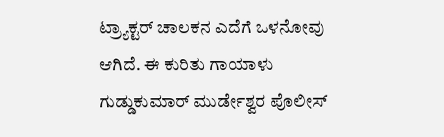ಟ್ರ್ಯಾಕ್ಟರ್ ಚಾಲಕನ ಎದೆಗೆ ಒಳನೋವು ಆಗಿದೆ. ಈ ಕುರಿತು ಗಾಯಾಳು ಗುಡ್ಡುಕುಮಾರ್ ಮುರ್ಡೇಶ್ವರ ಪೊಲೀಸ್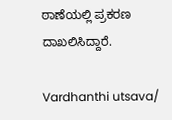ಠಾಣೆಯಲ್ಲಿ ಪ್ರಕರಣ ದಾಖಲಿಸಿದ್ದಾರೆ.

Vardhanthi utsava/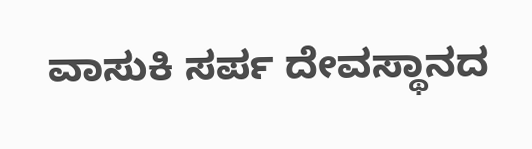ವಾಸುಕಿ ಸರ್ಪ ದೇವಸ್ಥಾನದ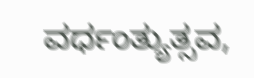ವರ್ಧಂತ್ಯುತ್ಸವ,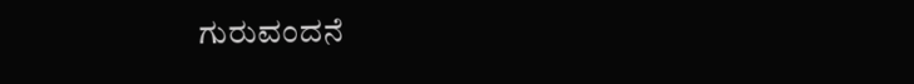ಗುರುವಂದನೆ